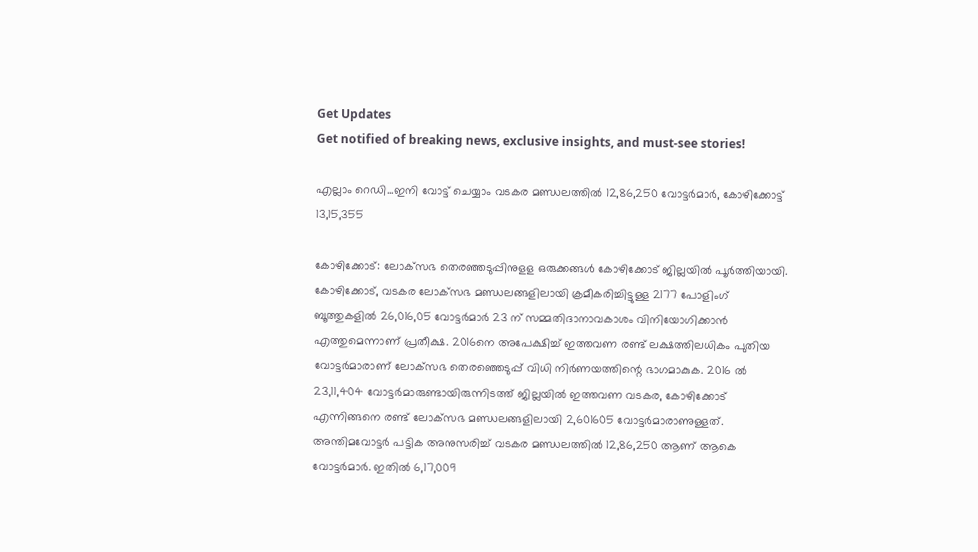Get Updates
Get notified of breaking news, exclusive insights, and must-see stories!

എല്ലാം റെഡി...ഇനി വോട്ട് ചെയ്യാം വടകര മണ്ഡലത്തില്‍ 12,86,250 വോട്ടര്‍മാര്‍, കോഴിക്കോട്ട് 13,15,355

കോഴിക്കോട്: ലോക്‌സഭ തെരഞ്ഞടുപ്പിനുളള ഒരുക്കങ്ങള്‍ കോഴിക്കോട് ജില്ലയില്‍ പൂര്‍ത്തിയായി. കോഴിക്കോട്, വടകര ലോക്‌സഭ മണ്ഡലങ്ങളിലായി ക്രമീകരിച്ചിട്ടുള്ള 2177 പോളിംഗ് ബൂത്തുകളില്‍ 26,016,05 വോട്ടര്‍മാര്‍ 23 ന് സമ്മതിദാനാവകാശം വിനിയോഗിക്കാന്‍ എത്തുമെന്നാണ് പ്രതീക്ഷ. 2016നെ അപേക്ഷിച്ച് ഇത്തവണ രണ്ട് ലക്ഷത്തിലധികം പുതിയ വോട്ടര്‍മാരാണ് ലോക്‌സഭ തെരഞ്ഞെടുപ്പ് വിധി നിര്‍ണയത്തിന്റെ ഭാഗമാകുക. 2016 ല്‍ 23,11,404 വോട്ടര്‍മാരുണ്ടായിരുന്നിടത്ത് ജില്ലയില്‍ ഇത്തവണ വടകര, കോഴിക്കോട് എന്നിങ്ങനെ രണ്ട് ലോക്‌സഭ മണ്ഡലങ്ങളിലായി 2,601605 വോട്ടര്‍മാരാണുള്ളത്. അന്തിമവോട്ടര്‍ പട്ടിക അനുസരിച്ച് വടകര മണ്ഡലത്തില്‍ 12,86,250 ആണ് ആകെ വോട്ടര്‍മാര്‍. ഇതില്‍ 6,17,009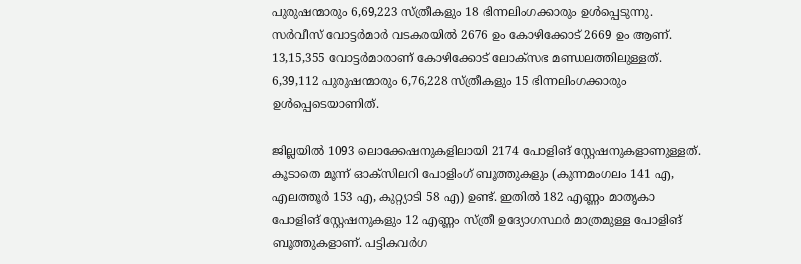പുരുഷന്മാരും 6,69,223 സ്ത്രീകളും 18 ഭിന്നലിംഗക്കാരും ഉള്‍പ്പെടുന്നു. സര്‍വീസ് വോട്ടര്‍മാര്‍ വടകരയില്‍ 2676 ഉം കോഴിക്കോട് 2669 ഉം ആണ്. 13,15,355 വോട്ടര്‍മാരാണ് കോഴിക്കോട് ലോക്‌സഭ മണ്ഡലത്തിലുള്ളത്. 6,39,112 പുരുഷന്മാരും 6,76,228 സ്ത്രീകളും 15 ഭിന്നലിംഗക്കാരും ഉള്‍പ്പെടെയാണിത്.

ജില്ലയില്‍ 1093 ലൊക്കേഷനുകളിലായി 2174 പോളിങ് സ്റ്റേഷനുകളാണുള്ളത്. കൂടാതെ മൂന്ന് ഓക്‌സിലറി പോളിംഗ് ബൂത്തുകളും (കുന്നമംഗലം 141 എ, എലത്തൂര്‍ 153 എ, കുറ്റ്യാടി 58 എ) ഉണ്ട്. ഇതില്‍ 182 എണ്ണം മാതൃകാ പോളിങ് സ്റ്റേഷനുകളും 12 എണ്ണം സ്ത്രീ ഉദ്യോഗസ്ഥര്‍ മാത്രമുള്ള പോളിങ് ബൂത്തുകളാണ്. പട്ടികവര്‍ഗ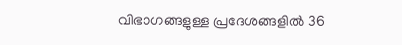വിഭാഗങ്ങളുള്ള പ്രദേശങ്ങളില്‍ 36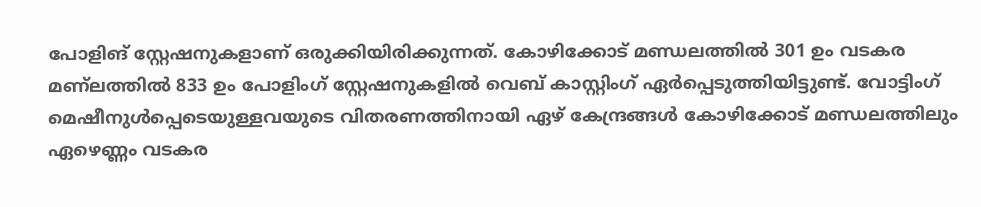പോളിങ് സ്റ്റേഷനുകളാണ് ഒരുക്കിയിരിക്കുന്നത്. കോഴിക്കോട് മണ്ഡലത്തില്‍ 301 ഉം വടകര മണ്‌ലത്തില്‍ 833 ഉം പോളിംഗ് സ്റ്റേഷനുകളില്‍ വെബ് കാസ്റ്റിംഗ് ഏര്‍പ്പെടുത്തിയിട്ടുണ്ട്. വോട്ടിംഗ് മെഷീനുള്‍പ്പെടെയുള്ളവയുടെ വിതരണത്തിനായി ഏഴ് കേന്ദ്രങ്ങള്‍ കോഴിക്കോട് മണ്ഡലത്തിലും ഏഴെണ്ണം വടകര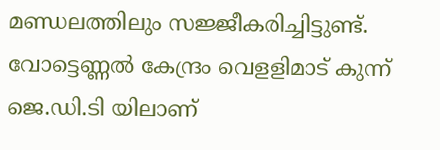മണ്ഡലത്തിലും സജ്ജീകരിച്ചിട്ടുണ്ട്. വോട്ടെണ്ണല്‍ കേന്ദ്രം വെളളിമാട് കുന്ന് ജെ.ഡി.ടി യിലാണ്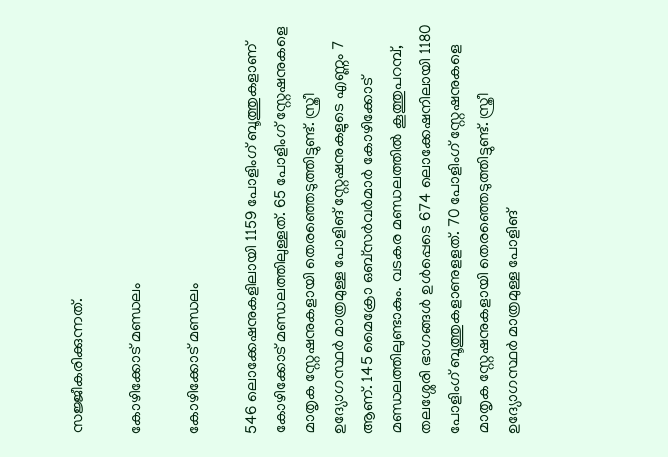സജ്ജീകരിക്കുന്നത്.

കോഴിക്കോട് മണ്ഡലം

കോഴിക്കോട് മണ്ഡലം

546 ലൊക്കേഷനുകളിലായി 1159 പോളിംഗ് ബൂത്തുകളാണ് കോഴിക്കോട് മണ്ഡലത്തിലുള്ളത്. 65 പോളിംഗ് സ്റ്റേഷനുകളെ മാതൃക സ്റ്റേഷനുകളായി തെരഞ്ഞെടുത്തിട്ടുണ്ട്. സ്ത്രീ ഉദ്യോഗസ്ഥര്‍ മാത്രമുള്ള പോളിങ് സ്റ്റേഷനുകളുടെ എണ്ണം 7 ആണ്. 145 മൈക്രോ ഒബ്‌സര്‍വര്‍മാര്‍ കോഴിക്കോട് മണ്ഡലത്തിലുണ്ടാകും. വടകര മണ്ഡലത്തില്‍ കൂത്തുപറമ്പ്, തലശ്ശേരി ഭാഗങ്ങള്‍ ഉള്‍പ്പെടെ 674 ലൊക്കേഷനിലായി 1180 പോളിംഗ് ബൂത്തുകളാണുളളത്. 70 പോളിംഗ് സ്റ്റേഷനുകളെ മാതൃക സ്റ്റേഷനുകളായി തെരഞ്ഞെടുത്തിട്ടുണ്ട്. സ്ത്രീ ഉദ്യോഗസ്ഥര്‍ മാത്രമുള്ള പോളിങ്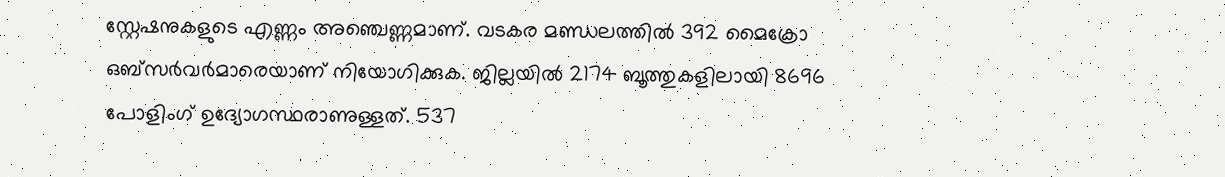സ്റ്റേഷനുകളുടെ എണ്ണം അഞ്ചെണ്ണമാണ്. വടകര മണ്ഡലത്തില്‍ 392 മൈക്രോ ഒബ്‌സര്‍വര്‍മാരെയാണ് നിയോഗിക്കുക. ജില്ലയില്‍ 2174 ബൂത്തുകളിലായി 8696 പോളിംഗ് ഉദ്യോഗസ്ഥരാണുള്ളത്. 537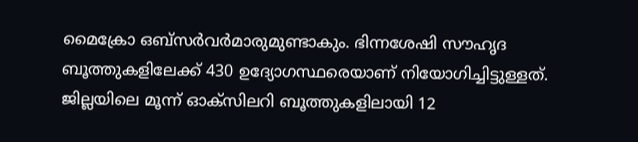മൈക്രോ ഒബ്‌സര്‍വര്‍മാരുമുണ്ടാകും. ഭിന്നശേഷി സൗഹൃദ ബൂത്തുകളിലേക്ക് 430 ഉദ്യോഗസ്ഥരെയാണ് നിയോഗിച്ചിട്ടുള്ളത്. ജില്ലയിലെ മൂന്ന് ഓക്‌സിലറി ബൂത്തുകളിലായി 12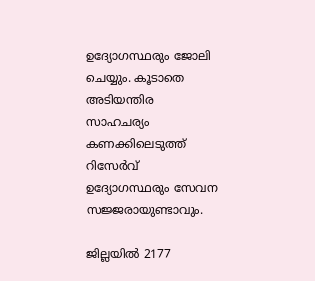ഉദ്യോഗസ്ഥരും ജോലി ചെയ്യും. കൂടാതെ അടിയന്തിര സാഹചര്യം കണക്കിലെടുത്ത് റിസേര്‍വ് ഉദ്യോഗസ്ഥരും സേവന സജ്ജരായുണ്ടാവും.

ജില്ലയില്‍ 2177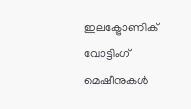ഇലക്ട്രോണിക് വോട്ടിംഗ് മെഷീനുകള്‍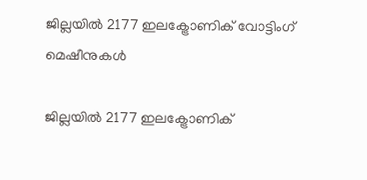ജില്ലയില്‍ 2177 ഇലക്ട്രോണിക് വോട്ടിംഗ് മെഷീനുകള്‍

ജില്ലയില്‍ 2177 ഇലക്ട്രോണിക്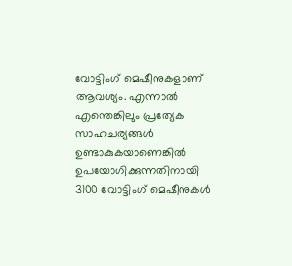വോട്ടിംഗ് മെഷീനുകളാണ് ആവശ്യം. എന്നാല്‍ എന്തെങ്കിലും പ്രത്യേക സാഹചര്യങ്ങള്‍ ഉണ്ടാകുകയാണെങ്കില്‍ ഉപയോഗിക്കുന്നതിനായി 3100 വോട്ടിംഗ് മെഷീനുകള്‍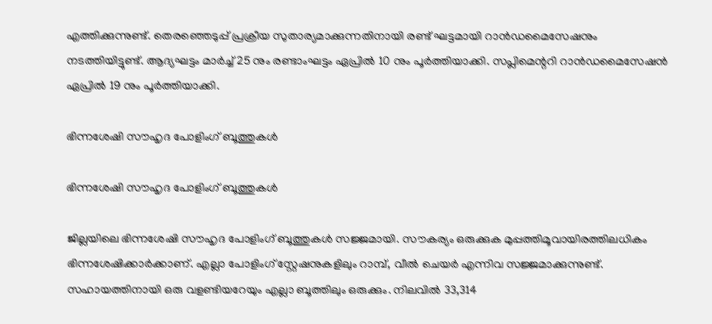എത്തിക്കുന്നുണ്ട്. തെരഞ്ഞെടുപ്പ് പ്രക്രീയ സുതാര്യമാക്കുന്നതിനായി രണ്ട് ഘട്ടമായി റാന്‍ഡമൈസേഷനും നടത്തിയിട്ടുണ്ട്. ആദ്യഘട്ടം മാര്‍ച്ച് 25 നും രണ്ടാംഘട്ടം ഏപ്രില്‍ 10 നും പൂര്‍ത്തിയാക്കി. സപ്ലിമെന്ററി റാന്‍ഡമൈസേഷന്‍ ഏപ്രില്‍ 19 നും പൂര്‍ത്തിയാക്കി.

ഭിന്നശേഷി സൗഹൃദ പോളിംഗ് ബൂത്തുകള്‍

ഭിന്നശേഷി സൗഹൃദ പോളിംഗ് ബൂത്തുകള്‍

ജില്ലയിലെ ഭിന്നശേഷി സൗഹൃദ പോളിംഗ് ബൂത്തുകള്‍ സജ്ജമായി. സൗകര്യം ഒരുക്കുക മുപ്പത്തിമൂവായിരത്തിലധികം ഭിന്നശേഷിക്കാര്‍ക്കാണ്. എല്ലാ പോളിംഗ് സ്റ്റേഷനുകളിലും റാമ്പ്, വീല്‍ ചെയര്‍ എന്നിവ സജ്ജമാക്കുന്നുണ്ട്. സഹായത്തിനായി ഒരു വളണ്ടിയറേയും എല്ലാ ബൂത്തിലും ഒരുക്കും. നിലവില്‍ 33,314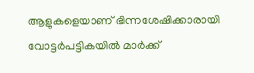ആളുകളെയാണ് ഭിന്നശേഷിക്കാരായി വോട്ടര്‍പട്ടികയില്‍ മാര്‍ക്ക്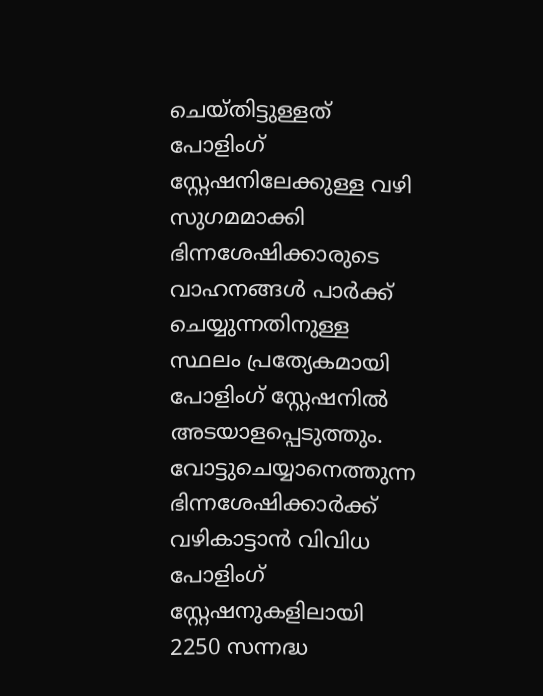ചെയ്തിട്ടുള്ളത് പോളിംഗ് സ്റ്റേഷനിലേക്കുള്ള വഴി സുഗമമാക്കി ഭിന്നശേഷിക്കാരുടെ വാഹനങ്ങള്‍ പാര്‍ക്ക് ചെയ്യുന്നതിനുള്ള സ്ഥലം പ്രത്യേകമായി പോളിംഗ് സ്റ്റേഷനില്‍ അടയാളപ്പെടുത്തും. വോട്ടുചെയ്യാനെത്തുന്ന ഭിന്നശേഷിക്കാര്‍ക്ക് വഴികാട്ടാന്‍ വിവിധ പോളിംഗ് സ്റ്റേഷനുകളിലായി 2250 സന്നദ്ധ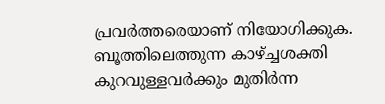പ്രവര്‍ത്തരെയാണ് നിയോഗിക്കുക. ബൂത്തിലെത്തുന്ന കാഴ്ച്ചശക്തി കുറവുള്ളവര്‍ക്കും മുതിര്‍ന്ന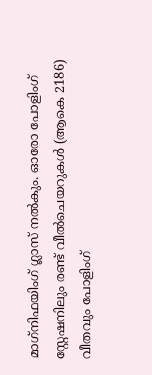മാഗ്‌നിഫയിംഗ് ഗ്ലാസ് നല്‍കും. ഓരോ പോളിംഗ് സ്റ്റേഷനിലും രണ്ട് വീല്‍ചെയറുകള്‍ (ആകെ 2186) വീതവും പോളിംഗ്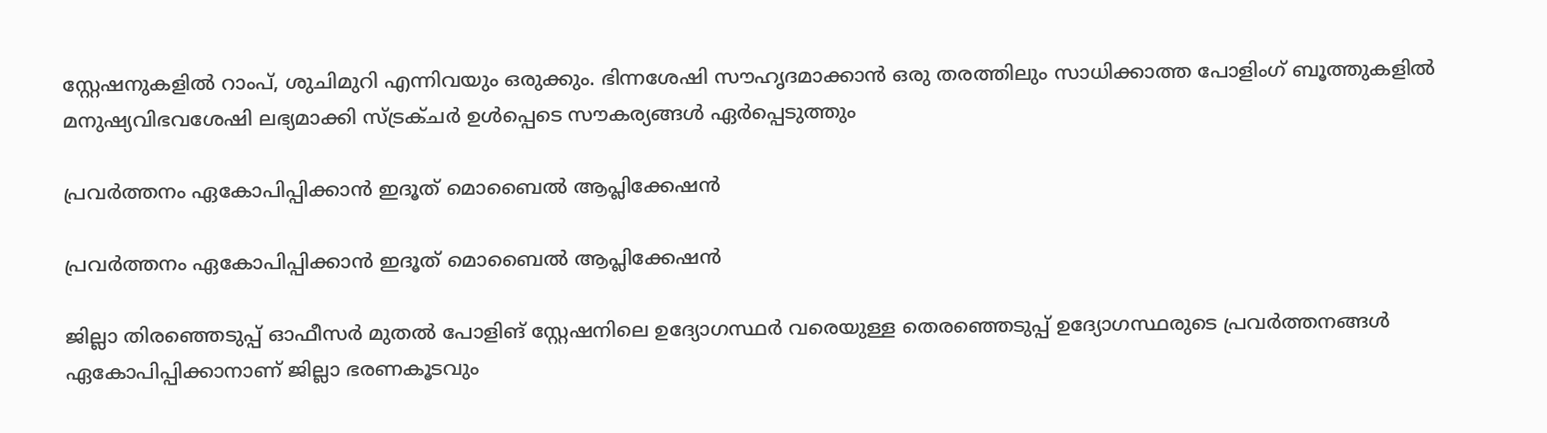സ്റ്റേഷനുകളില്‍ റാംപ്, ശുചിമുറി എന്നിവയും ഒരുക്കും. ഭിന്നശേഷി സൗഹൃദമാക്കാന്‍ ഒരു തരത്തിലും സാധിക്കാത്ത പോളിംഗ് ബൂത്തുകളില്‍ മനുഷ്യവിഭവശേഷി ലഭ്യമാക്കി സ്ട്രക്ചര്‍ ഉള്‍പ്പെടെ സൗകര്യങ്ങള്‍ ഏര്‍പ്പെടുത്തും

പ്രവര്‍ത്തനം ഏകോപിപ്പിക്കാന്‍ ഇദൂത് മൊബൈല്‍ ആപ്ലിക്കേഷന്‍

പ്രവര്‍ത്തനം ഏകോപിപ്പിക്കാന്‍ ഇദൂത് മൊബൈല്‍ ആപ്ലിക്കേഷന്‍

ജില്ലാ തിരഞ്ഞെടുപ്പ് ഓഫീസര്‍ മുതല്‍ പോളിങ് സ്റ്റേഷനിലെ ഉദ്യോഗസ്ഥര്‍ വരെയുള്ള തെരഞ്ഞെടുപ്പ് ഉദ്യോഗസ്ഥരുടെ പ്രവര്‍ത്തനങ്ങള്‍ ഏകോപിപ്പിക്കാനാണ് ജില്ലാ ഭരണകൂടവും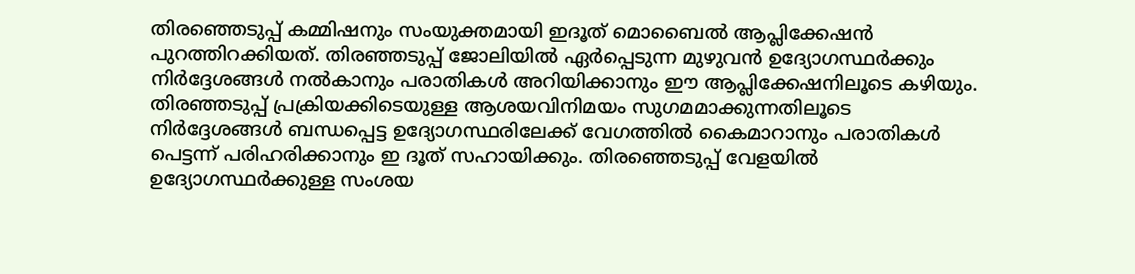തിരഞ്ഞെടുപ്പ് കമ്മിഷനും സംയുക്തമായി ഇദൂത് മൊബൈല്‍ ആപ്ലിക്കേഷന്‍ പുറത്തിറക്കിയത്. തിരഞ്ഞടുപ്പ് ജോലിയില്‍ ഏര്‍പ്പെടുന്ന മുഴുവന്‍ ഉദ്യോഗസ്ഥര്‍ക്കും നിര്‍ദ്ദേശങ്ങള്‍ നല്‍കാനും പരാതികള്‍ അറിയിക്കാനും ഈ ആപ്ലിക്കേഷനിലൂടെ കഴിയും. തിരഞ്ഞടുപ്പ് പ്രക്രിയക്കിടെയുള്ള ആശയവിനിമയം സുഗമമാക്കുന്നതിലൂടെ നിര്‍ദ്ദേശങ്ങള്‍ ബന്ധപ്പെട്ട ഉദ്യോഗസ്ഥരിലേക്ക് വേഗത്തില്‍ കൈമാറാനും പരാതികള്‍ പെട്ടന്ന് പരിഹരിക്കാനും ഇ ദൂത് സഹായിക്കും. തിരഞ്ഞെടുപ്പ് വേളയില്‍ ഉദ്യോഗസ്ഥര്‍ക്കുള്ള സംശയ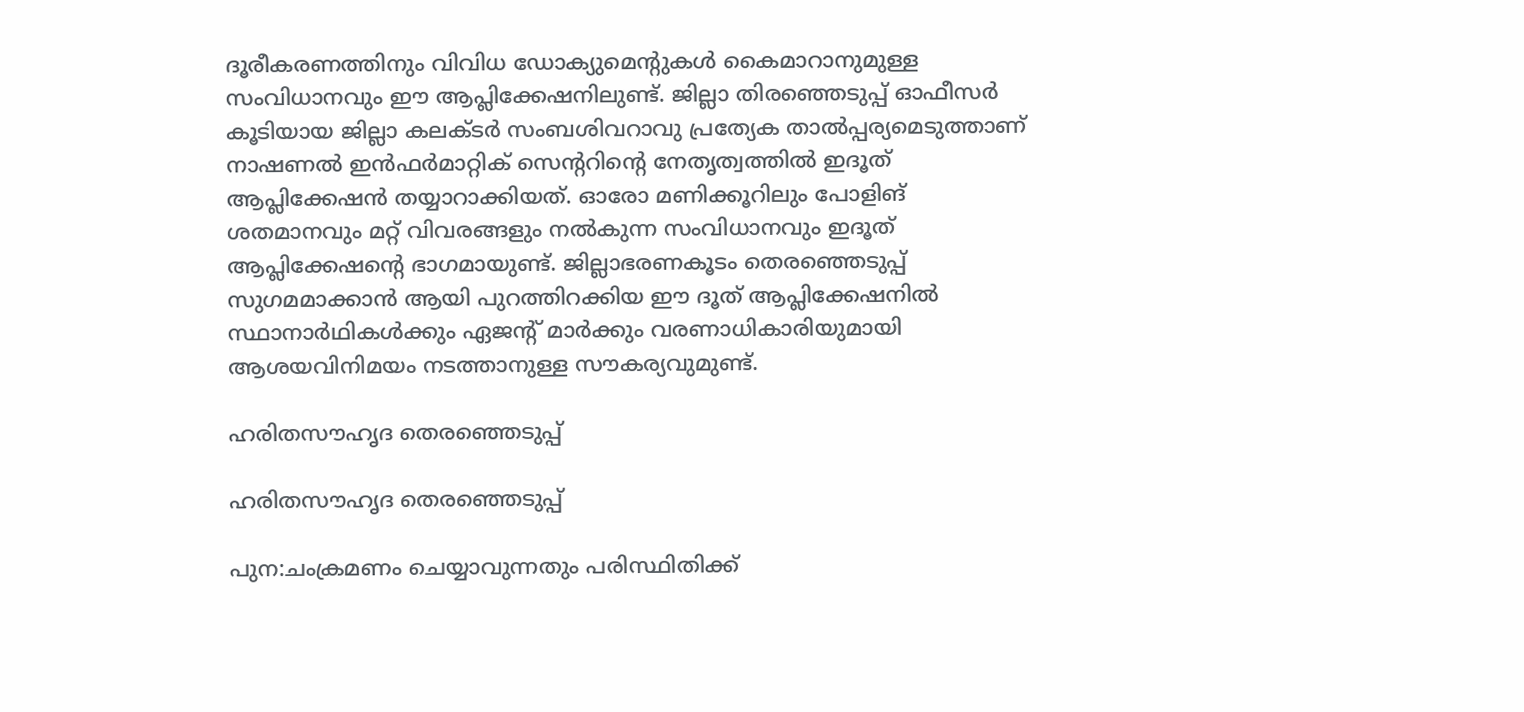ദൂരീകരണത്തിനും വിവിധ ഡോക്യുമെന്റുകള്‍ കൈമാറാനുമുള്ള സംവിധാനവും ഈ ആപ്ലിക്കേഷനിലുണ്ട്. ജില്ലാ തിരഞ്ഞെടുപ്പ് ഓഫീസര്‍ കൂടിയായ ജില്ലാ കലക്ടര്‍ സംബശിവറാവു പ്രത്യേക താല്‍പ്പര്യമെടുത്താണ് നാഷണല്‍ ഇന്‍ഫര്‍മാറ്റിക് സെന്ററിന്റെ നേതൃത്വത്തില്‍ ഇദൂത് ആപ്ലിക്കേഷന്‍ തയ്യാറാക്കിയത്. ഓരോ മണിക്കൂറിലും പോളിങ് ശതമാനവും മറ്റ് വിവരങ്ങളും നല്‍കുന്ന സംവിധാനവും ഇദൂത് ആപ്ലിക്കേഷന്റെ ഭാഗമായുണ്ട്. ജില്ലാഭരണകൂടം തെരഞ്ഞെടുപ്പ് സുഗമമാക്കാന്‍ ആയി പുറത്തിറക്കിയ ഈ ദൂത് ആപ്ലിക്കേഷനില്‍ സ്ഥാനാര്‍ഥികള്‍ക്കും ഏജന്റ് മാര്‍ക്കും വരണാധികാരിയുമായി ആശയവിനിമയം നടത്താനുള്ള സൗകര്യവുമുണ്ട്.

ഹരിതസൗഹൃദ തെരഞ്ഞെടുപ്പ്

ഹരിതസൗഹൃദ തെരഞ്ഞെടുപ്പ്

പുന:ചംക്രമണം ചെയ്യാവുന്നതും പരിസ്ഥിതിക്ക്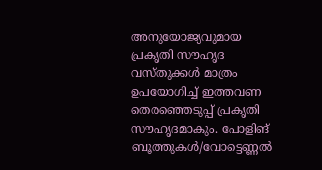അനുയോജ്യവുമായ പ്രകൃതി സൗഹൃദ വസ്തുക്കള്‍ മാത്രം ഉപയോഗിച്ച് ഇത്തവണ തെരഞ്ഞെടുപ്പ് പ്രകൃതി സൗഹൃദമാകും. പോളിങ് ബൂത്തുകള്‍/വോട്ടെണ്ണല്‍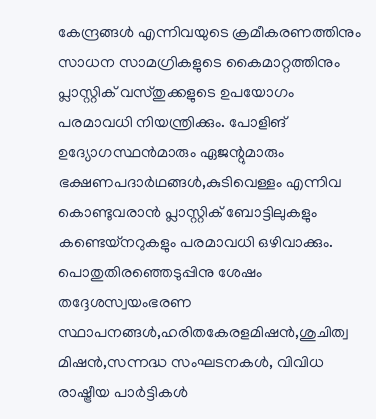കേന്ദ്രങ്ങള്‍ എന്നിവയുടെ ക്രമീകരണത്തിനും സാധന സാമഗ്രികളുടെ കൈമാറ്റത്തിനും പ്ലാസ്റ്റിക് വസ്തുക്കളുടെ ഉപയോഗം പരമാവധി നിയന്ത്രിക്കും. പോളിങ് ഉദ്യോഗസ്ഥന്‍മാരും ഏജന്റുമാരും ഭക്ഷണപദാര്‍ഥങ്ങള്‍,കുടിവെള്ളം എന്നിവ കൊണ്ടുവരാന്‍ പ്ലാസ്റ്റിക് ബോട്ടിലുകളും കണ്ടെയ്‌നറുകളും പരമാവധി ഒഴിവാക്കും. പൊതുതിരഞ്ഞെടുപ്പിനു ശേഷം തദ്ദേശസ്വയംഭരണ സ്ഥാപനങ്ങള്‍,ഹരിതകേരളമിഷന്‍,ശുചിത്വ മിഷന്‍,സന്നദ്ധ സംഘടനകള്‍, വിവിധ രാഷ്ട്രീയ പാര്‍ട്ടികള്‍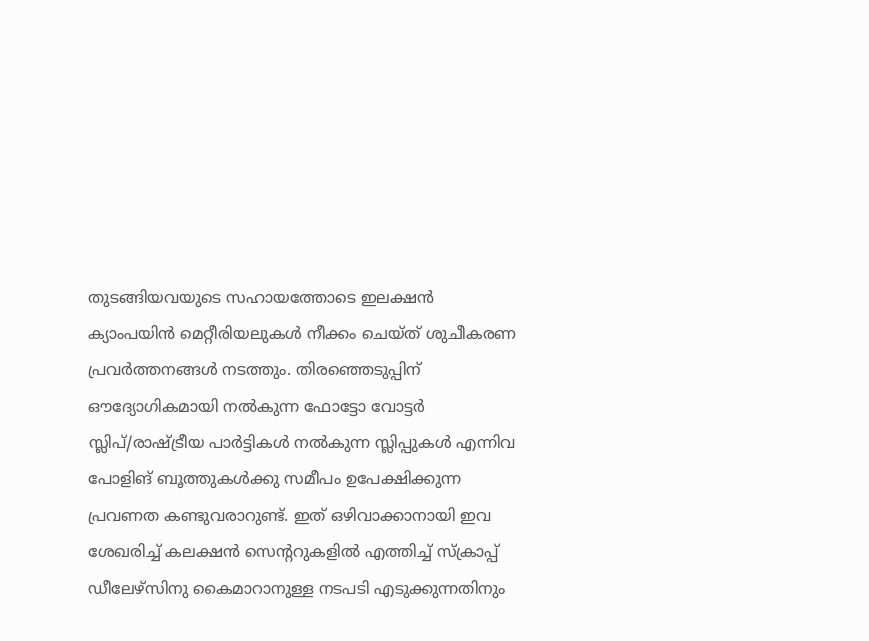തുടങ്ങിയവയുടെ സഹായത്തോടെ ഇലക്ഷന്‍ ക്യാംപയിന്‍ മെറ്റീരിയലുകള്‍ നീക്കം ചെയ്ത് ശുചീകരണ പ്രവര്‍ത്തനങ്ങള്‍ നടത്തും. തിരഞ്ഞെടുപ്പിന് ഔദ്യോഗികമായി നല്‍കുന്ന ഫോട്ടോ വോട്ടര്‍ സ്ലിപ്/രാഷ്ട്രീയ പാര്‍ട്ടികള്‍ നല്‍കുന്ന സ്ലിപ്പുകള്‍ എന്നിവ പോളിങ് ബൂത്തുകള്‍ക്കു സമീപം ഉപേക്ഷിക്കുന്ന പ്രവണത കണ്ടുവരാറുണ്ട്. ഇത് ഒഴിവാക്കാനായി ഇവ ശേഖരിച്ച് കലക്ഷന്‍ സെന്ററുകളില്‍ എത്തിച്ച് സ്‌ക്രാപ്പ് ഡീലേഴ്‌സിനു കൈമാറാനുള്ള നടപടി എടുക്കുന്നതിനും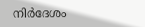നിര്‍ദേശം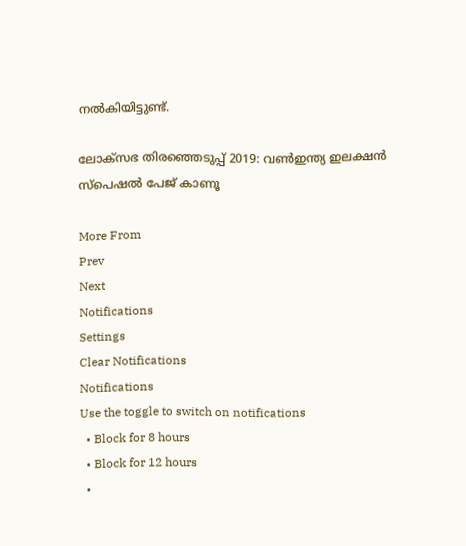നല്‍കിയിട്ടുണ്ട്.

ലോക്സഭ തിരഞ്ഞെടുപ്പ് 2019: വൺഇന്ത്യ ഇലക്ഷൻ സ്പെഷൽ പേജ് കാണൂ

More From
Prev
Next
Notifications
Settings
Clear Notifications
Notifications
Use the toggle to switch on notifications
  • Block for 8 hours
  • Block for 12 hours
  •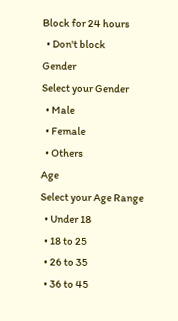Block for 24 hours
  • Don't block
Gender
Select your Gender
  • Male
  • Female
  • Others
Age
Select your Age Range
  • Under 18
  • 18 to 25
  • 26 to 35
  • 36 to 45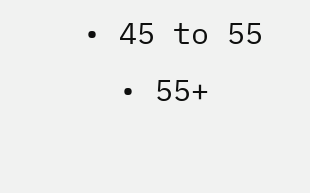• 45 to 55
  • 55+